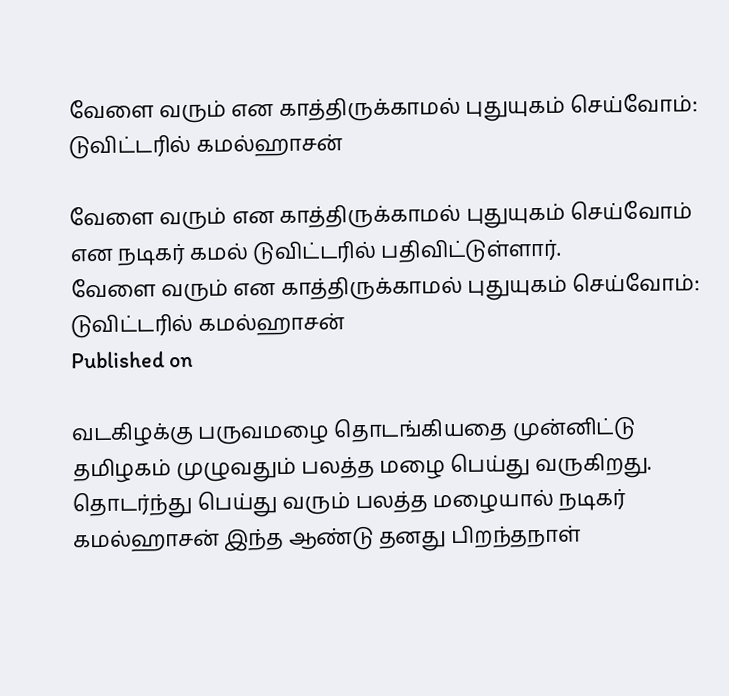வேளை வரும் என காத்திருக்காமல் புதுயுகம் செய்வோம்: டுவிட்டரில் கமல்ஹாசன்

வேளை வரும் என காத்திருக்காமல் புதுயுகம் செய்வோம் என நடிகர் கமல் டுவிட்டரில் பதிவிட்டுள்ளார்.
வேளை வரும் என காத்திருக்காமல் புதுயுகம் செய்வோம்: டுவிட்டரில் கமல்ஹாசன்
Published on

வடகிழக்கு பருவமழை தொடங்கியதை முன்னிட்டு தமிழகம் முழுவதும் பலத்த மழை பெய்து வருகிறது. தொடர்ந்து பெய்து வரும் பலத்த மழையால் நடிகர் கமல்ஹாசன் இந்த ஆண்டு தனது பிறந்தநாள்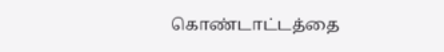கொண்டாட்டத்தை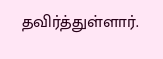தவிர்த்துள்ளார்.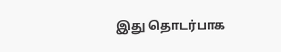இது தொடர்பாக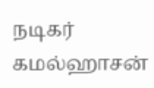நடிகர் கமல்ஹாசன்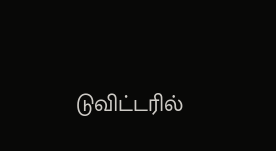டுவிட்டரில்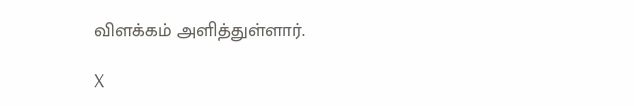விளக்கம் அளித்துள்ளார்.

X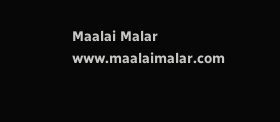Maalai Malar
www.maalaimalar.com